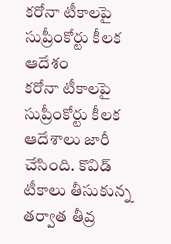కరోనా టీకాలపై సుప్రీంకోర్టు కీలక ఆదేశం
కరోనా టీకాలపై సుప్రీంకోర్టు కీలక ఆదేశాలు జారీ చేసింది. కొవిడ్ టీకాలు తీసుకున్న తర్వాత తీవ్ర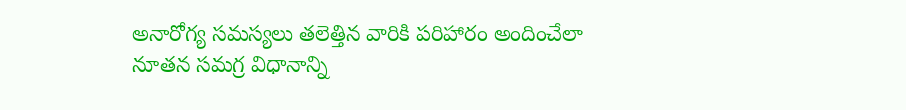అనారోగ్య సమస్యలు తలెత్తిన వారికి పరిహారం అందించేలా నూతన సమగ్ర విధానాన్ని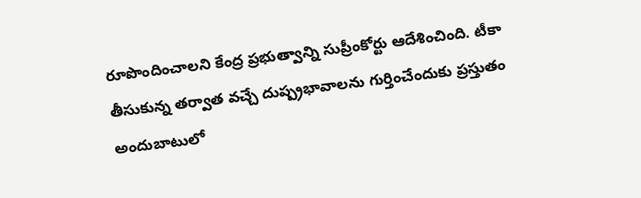రూపొందించాలని కేంద్ర ప్రభుత్వాన్ని సుప్రీంకోర్టు ఆదేశించింది. టీకా తీసుకున్న తర్వాత వచ్చే దుష్ప్రభావాలను గుర్తించేందుకు ప్రస్తుతం అందుబాటులో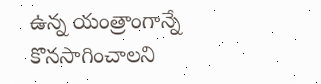ఉన్న యంత్రాంగాన్నే కొనసాగించాలని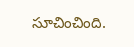సూచించింది.